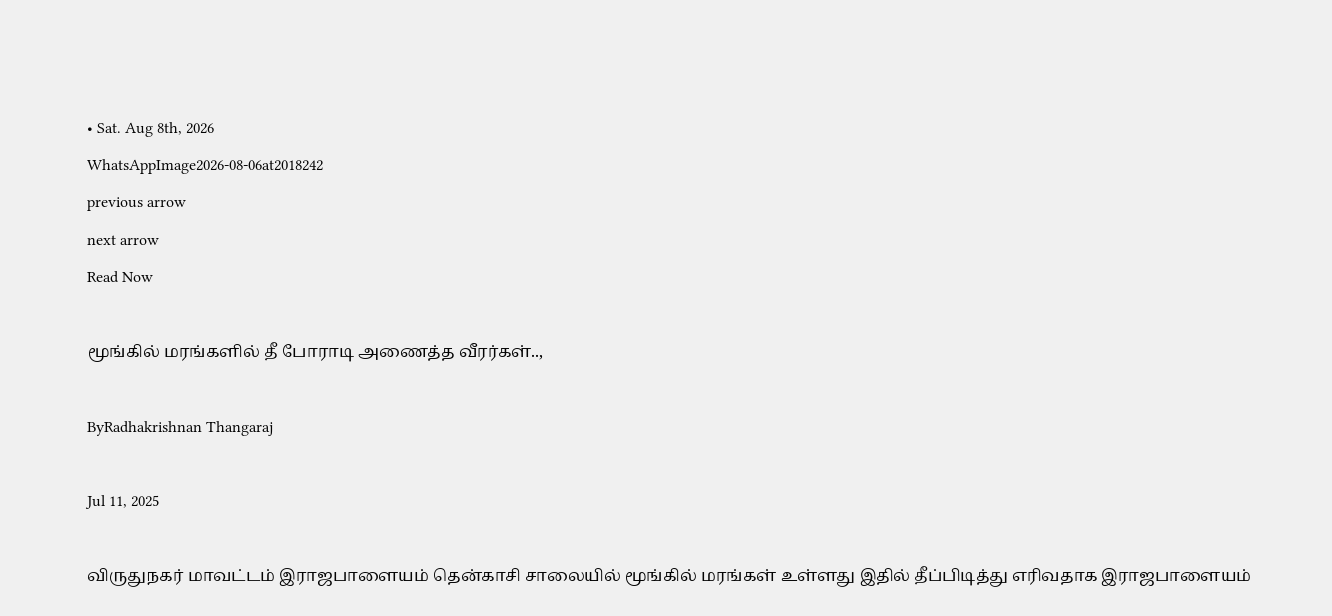• Sat. Aug 8th, 2026
WhatsAppImage2026-08-06at2018242
previous arrow
next arrow
Read Now

மூங்கில் மரங்களில் தீ போராடி அணைத்த வீரர்கள்..,

ByRadhakrishnan Thangaraj

Jul 11, 2025

விருதுநகர் மாவட்டம் இராஜபாளையம் தென்காசி சாலையில் மூங்கில் மரங்கள் உள்ளது இதில் தீப்பிடித்து எரிவதாக இராஜபாளையம்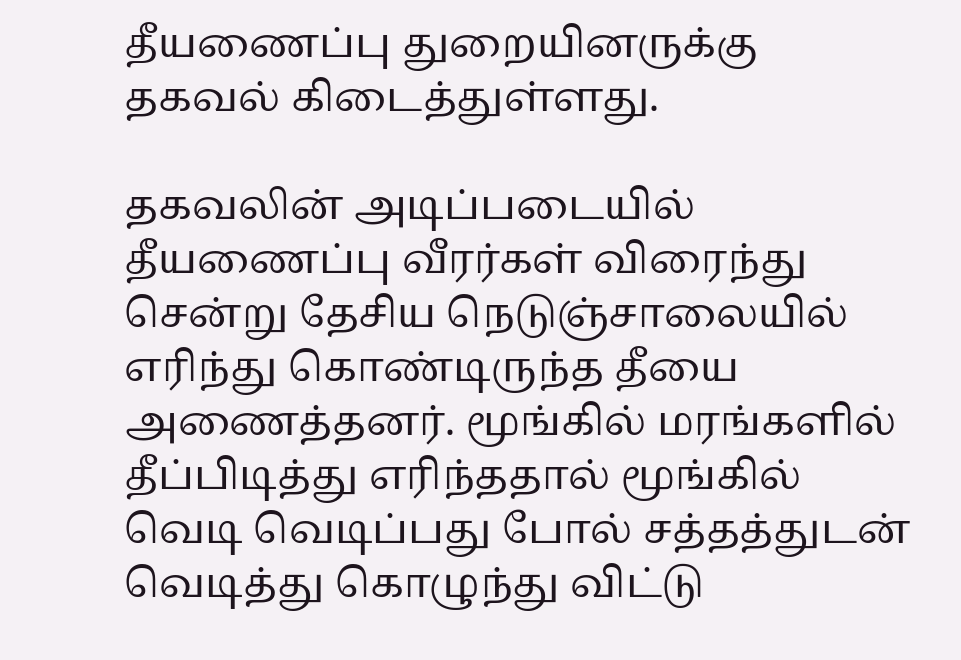தீயணைப்பு துறையினருக்கு தகவல் கிடைத்துள்ளது.

தகவலின் அடிப்படையில் தீயணைப்பு வீரர்கள் விரைந்து சென்று தேசிய நெடுஞ்சாலையில் எரிந்து கொண்டிருந்த தீயை அணைத்தனர். மூங்கில் மரங்களில் தீப்பிடித்து எரிந்ததால் மூங்கில் வெடி வெடிப்பது போல் சத்தத்துடன் வெடித்து கொழுந்து விட்டு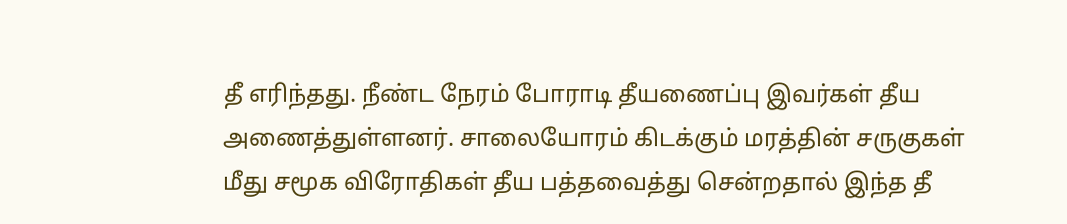தீ எரிந்தது. நீண்ட நேரம் போராடி தீயணைப்பு இவர்கள் தீய அணைத்துள்ளனர். சாலையோரம் கிடக்கும் மரத்தின் சருகுகள் மீது சமூக விரோதிகள் தீய பத்தவைத்து சென்றதால் இந்த தீ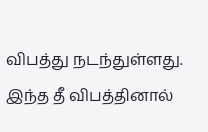விபத்து நடந்துள்ளது. இந்த தீ விபத்தினால்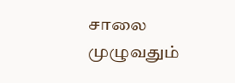சாலை முழுவதும்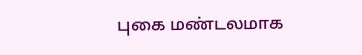புகை மண்டலமாக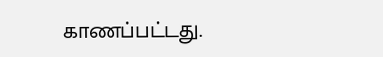காணப்பட்டது.